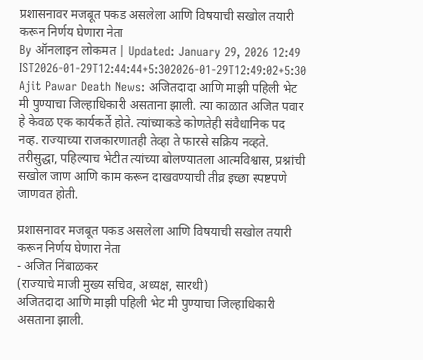प्रशासनावर मजबूत पकड असलेला आणि विषयाची सखोल तयारी करून निर्णय घेणारा नेता
By ऑनलाइन लोकमत | Updated: January 29, 2026 12:49 IST2026-01-29T12:44:44+5:302026-01-29T12:49:02+5:30
Ajit Pawar Death News: अजितदादा आणि माझी पहिली भेट मी पुण्याचा जिल्हाधिकारी असताना झाली. त्या काळात अजित पवार हे केवळ एक कार्यकर्ते होते. त्यांच्याकडे कोणतेही संवैधानिक पद नव्ह. राज्याच्या राजकारणातही तेव्हा ते फारसे सक्रिय नव्हते. तरीसुद्धा, पहिल्याच भेटीत त्यांच्या बोलण्यातला आत्मविश्वास, प्रश्नांची सखोल जाण आणि काम करून दाखवण्याची तीव्र इच्छा स्पष्टपणे जाणवत होती.

प्रशासनावर मजबूत पकड असलेला आणि विषयाची सखोल तयारी करून निर्णय घेणारा नेता
- अजित निंबाळकर
(राज्याचे माजी मुख्य सचिव, अध्यक्ष, सारथी)
अजितदादा आणि माझी पहिली भेट मी पुण्याचा जिल्हाधिकारी असताना झाली.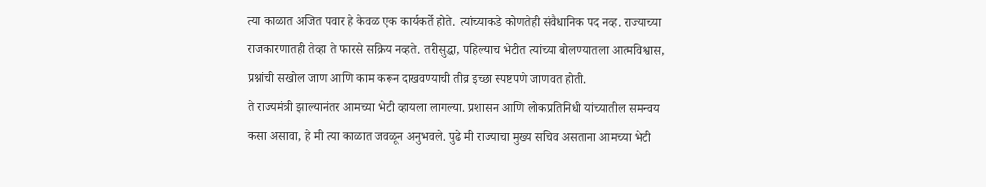त्या काळात अजित पवार हे केवळ एक कार्यकर्ते होते. त्यांच्याकडे कोणतेही संवैधानिक पद नव्ह. राज्याच्या राजकारणातही तेव्हा ते फारसे सक्रिय नव्हते. तरीसुद्धा, पहिल्याच भेटीत त्यांच्या बोलण्यातला आत्मविश्वास, प्रश्नांची सखोल जाण आणि काम करून दाखवण्याची तीव्र इच्छा स्पष्टपणे जाणवत होती.
ते राज्यमंत्री झाल्यानंतर आमच्या भेटी व्हायला लागल्या. प्रशासन आणि लोकप्रतिनिधी यांच्यातील समन्वय कसा असावा, हे मी त्या काळात जवळून अनुभवले. पुढे मी राज्याचा मुख्य सचिव असताना आमच्या भेटी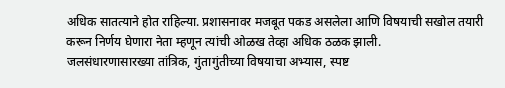अधिक सातत्याने होत राहिल्या. प्रशासनावर मजबूत पकड असलेला आणि विषयाची सखोल तयारी करून निर्णय घेणारा नेता म्हणून त्यांची ओळख तेव्हा अधिक ठळक झाली.
जलसंधारणासारख्या तांत्रिक, गुंतागुंतीच्या विषयाचा अभ्यास, स्पष्ट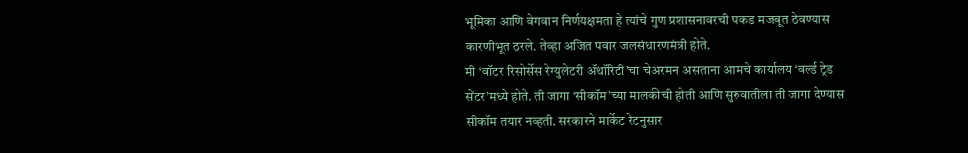भूमिका आणि वेगवान निर्णयक्षमता हे त्यांचे गुण प्रशासनावरची पकड मजबूत ठेवण्यास कारणीभूत ठरले. तेव्हा अजित पवार जलसंधारणमंत्री होते.
मी ‘वॉटर रिसोर्सेस रेग्युलेटरी ॲथॉरिटी’चा चेअरमन असताना आमचे कार्यालय ‘वर्ल्ड ट्रेड सेंटर’मध्ये होते. ती जागा ‘सीकॉम’च्या मालकीची होती आणि सुरुवातीला ती जागा देण्यास सीकॉम तयार नव्हती. सरकारने मार्केट रेटनुसार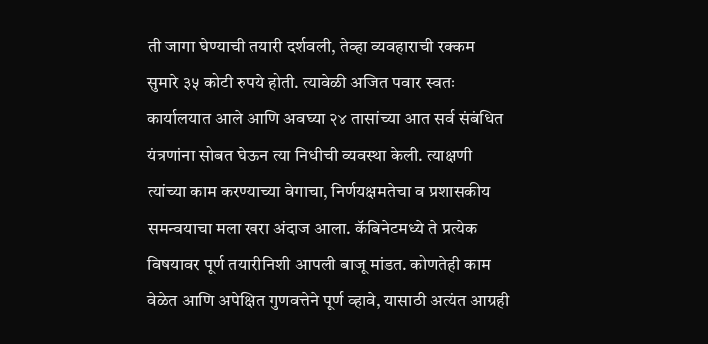ती जागा घेण्याची तयारी दर्शवली, तेव्हा व्यवहाराची रक्कम सुमारे ३५ कोटी रुपये होती. त्यावेळी अजित पवार स्वतः कार्यालयात आले आणि अवघ्या २४ तासांच्या आत सर्व संबंधित यंत्रणांना सोबत घेऊन त्या निधीची व्यवस्था केली. त्याक्षणी त्यांच्या काम करण्याच्या वेगाचा, निर्णयक्षमतेचा व प्रशासकीय समन्वयाचा मला खरा अंदाज आला. कॅबिनेटमध्ये ते प्रत्येक विषयावर पूर्ण तयारीनिशी आपली बाजू मांडत. कोणतेही काम वेळेत आणि अपेक्षित गुणवत्तेने पूर्ण व्हावे, यासाठी अत्यंत आग्रही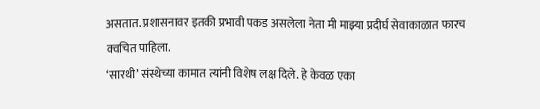असतात. प्रशासनावर इतकी प्रभावी पकड असलेला नेता मी माझ्या प्रदीर्घ सेवाकाळात फारच क्वचित पाहिला.
‘सारथी’ संस्थेच्या कामात त्यांनी विशेष लक्ष दिले. हे केवळ एका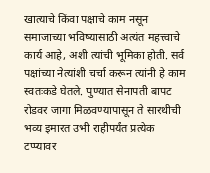खात्याचे किंवा पक्षाचे काम नसून समाजाच्या भविष्यासाठी अत्यंत महत्त्वाचे कार्य आहे, अशी त्यांची भूमिका होती. सर्व पक्षांच्या नेत्यांशी चर्चा करून त्यांनी हे काम स्वतःकडे घेतले. पुण्यात सेनापती बापट रोडवर जागा मिळवण्यापासून ते सारथीची भव्य इमारत उभी राहीपर्यंत प्रत्येक टप्प्यावर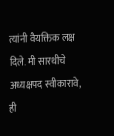त्यांनी वैयक्तिक लक्ष दिले. मी सारथीचे अध्यक्षपद स्वीकारावे, ही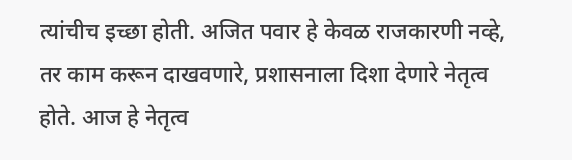त्यांचीच इच्छा होती. अजित पवार हे केवळ राजकारणी नव्हे, तर काम करून दाखवणारे, प्रशासनाला दिशा देणारे नेतृत्व होते. आज हे नेतृत्व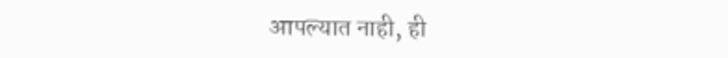आपल्यात नाही, ही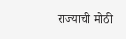राज्याची मोठी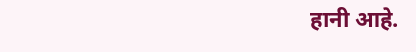हानी आहे.